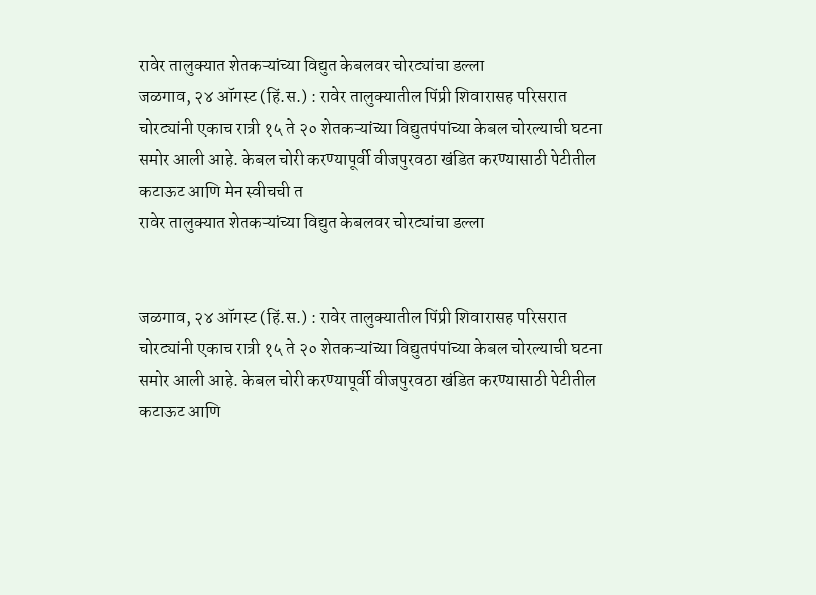रावेर तालुक्यात शेतकऱ्यांच्या विद्युत केबलवर चोरट्यांचा डल्ला
जळगाव, २४ ऑगस्ट (हिं.स.) : रावेर तालुक्यातील पिंप्री शिवारासह परिसरात चोरट्यांनी एकाच रात्री १५ ते २० शेतकऱ्यांच्या विद्युतपंपांच्या केबल चोरल्याची घटना समोर आली आहे. केबल चोरी करण्यापूर्वी वीजपुरवठा खंडित करण्यासाठी पेटीतील कटाऊट आणि मेन स्वीचची त
रावेर तालुक्यात शेतकऱ्यांच्या विद्युत केबलवर चोरट्यांचा डल्ला


जळगाव, २४ ऑगस्ट (हिं.स.) : रावेर तालुक्यातील पिंप्री शिवारासह परिसरात चोरट्यांनी एकाच रात्री १५ ते २० शेतकऱ्यांच्या विद्युतपंपांच्या केबल चोरल्याची घटना समोर आली आहे. केबल चोरी करण्यापूर्वी वीजपुरवठा खंडित करण्यासाठी पेटीतील कटाऊट आणि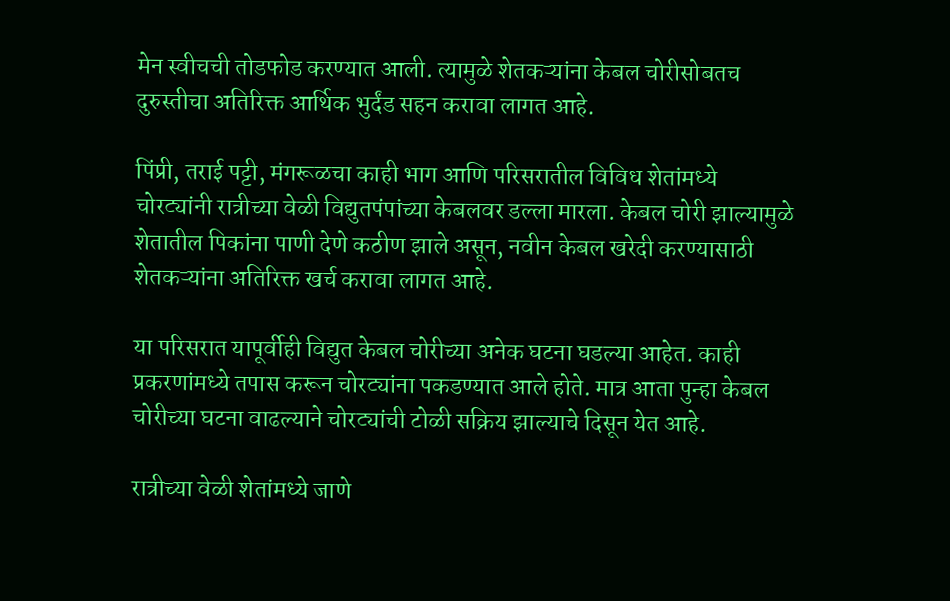मेन स्वीचची तोडफोड करण्यात आली. त्यामुळे शेतकऱ्यांना केबल चोरीसोबतच दुरुस्तीचा अतिरिक्त आर्थिक भुर्दंड सहन करावा लागत आहे.

पिंप्री, तराई पट्टी, मंगरूळचा काही भाग आणि परिसरातील विविध शेतांमध्ये चोरट्यांनी रात्रीच्या वेळी विद्युतपंपांच्या केबलवर डल्ला मारला. केबल चोरी झाल्यामुळे शेतातील पिकांना पाणी देणे कठीण झाले असून, नवीन केबल खरेदी करण्यासाठी शेतकऱ्यांना अतिरिक्त खर्च करावा लागत आहे.

या परिसरात यापूर्वीही विद्युत केबल चोरीच्या अनेक घटना घडल्या आहेत. काही प्रकरणांमध्ये तपास करून चोरट्यांना पकडण्यात आले होते. मात्र आता पुन्हा केबल चोरीच्या घटना वाढल्याने चोरट्यांची टोळी सक्रिय झाल्याचे दिसून येत आहे.

रात्रीच्या वेळी शेतांमध्ये जाणे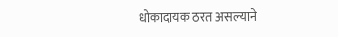धोकादायक ठरत असल्याने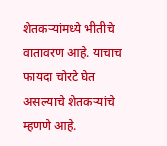शेतकऱ्यांमध्ये भीतीचे वातावरण आहे. याचाच फायदा चोरटे घेत असल्याचे शेतकऱ्यांचे म्हणणे आहे.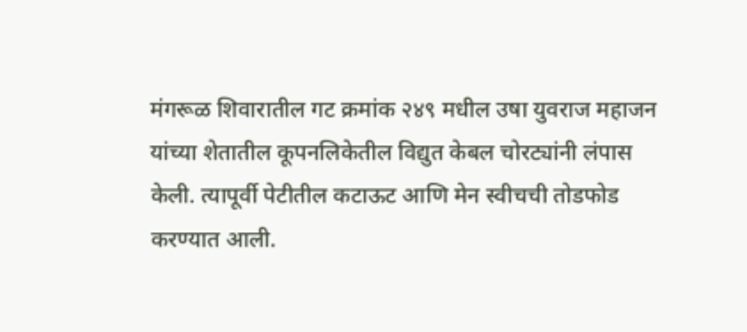मंगरूळ शिवारातील गट क्रमांक २४९ मधील उषा युवराज महाजन यांच्या शेतातील कूपनलिकेतील विद्युत केबल चोरट्यांनी लंपास केली. त्यापूर्वी पेटीतील कटाऊट आणि मेन स्वीचची तोडफोड करण्यात आली.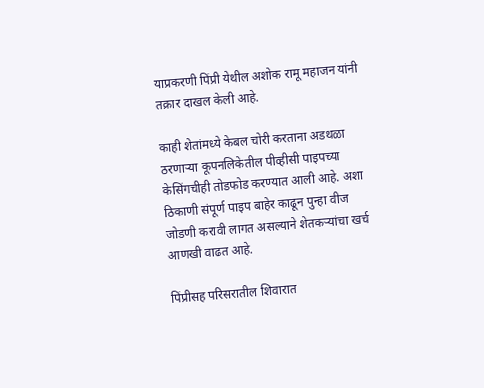याप्रकरणी पिंप्री येथील अशोक रामू महाजन यांनी तक्रार दाखल केली आहे.

काही शेतांमध्ये केबल चोरी करताना अडथळा ठरणाऱ्या कूपनलिकेतील पीव्हीसी पाइपच्या केसिंगचीही तोडफोड करण्यात आली आहे. अशा ठिकाणी संपूर्ण पाइप बाहेर काढून पुन्हा वीज जोडणी करावी लागत असल्याने शेतकऱ्यांचा खर्च आणखी वाढत आहे.

पिंप्रीसह परिसरातील शिवारात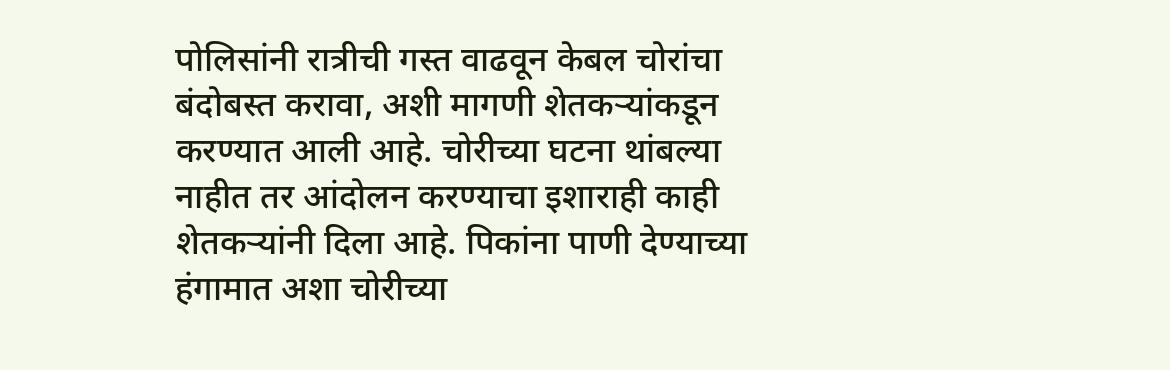पोलिसांनी रात्रीची गस्त वाढवून केबल चोरांचा बंदोबस्त करावा, अशी मागणी शेतकऱ्यांकडून करण्यात आली आहे. चोरीच्या घटना थांबल्या नाहीत तर आंदोलन करण्याचा इशाराही काही शेतकऱ्यांनी दिला आहे. पिकांना पाणी देण्याच्या हंगामात अशा चोरीच्या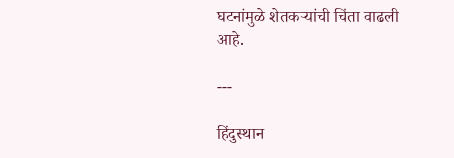घटनांमुळे शेतकऱ्यांची चिंता वाढली आहे.

---

हिंदुस्थान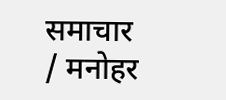समाचार / मनोहर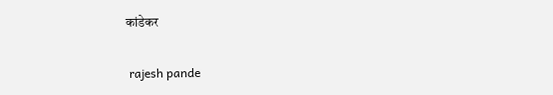कांडेकर


 rajesh pande